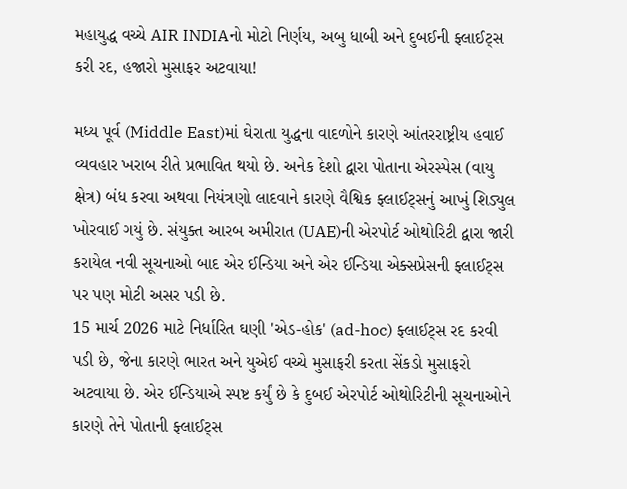મહાયુદ્ધ વચ્ચે AIR INDIAનો મોટો નિર્ણય, અબુ ધાબી અને દુબઈની ફ્લાઈટ્સ કરી રદ, હજારો મુસાફર અટવાયા!

મધ્ય પૂર્વ (Middle East)માં ઘેરાતા યુદ્ધના વાદળોને કારણે આંતરરાષ્ટ્રીય હવાઈ વ્યવહાર ખરાબ રીતે પ્રભાવિત થયો છે. અનેક દેશો દ્વારા પોતાના એરસ્પેસ (વાયુ ક્ષેત્ર) બંધ કરવા અથવા નિયંત્રણો લાદવાને કારણે વૈશ્વિક ફ્લાઈટ્સનું આખું શિડ્યુલ ખોરવાઈ ગયું છે. સંયુક્ત આરબ અમીરાત (UAE)ની એરપોર્ટ ઓથોરિટી દ્વારા જારી કરાયેલ નવી સૂચનાઓ બાદ એર ઈન્ડિયા અને એર ઈન્ડિયા એક્સપ્રેસની ફ્લાઈટ્સ પર પણ મોટી અસર પડી છે.
15 માર્ચ 2026 માટે નિર્ધારિત ઘણી 'એડ-હોક' (ad-hoc) ફ્લાઈટ્સ રદ કરવી પડી છે, જેના કારણે ભારત અને યુએઈ વચ્ચે મુસાફરી કરતા સેંકડો મુસાફરો અટવાયા છે. એર ઈન્ડિયાએ સ્પષ્ટ કર્યું છે કે દુબઈ એરપોર્ટ ઓથોરિટીની સૂચનાઓને કારણે તેને પોતાની ફ્લાઈટ્સ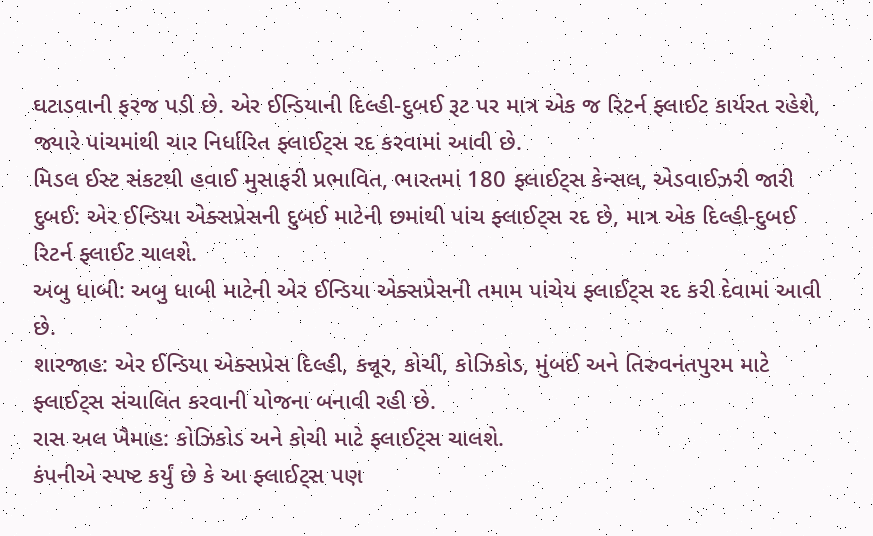ઘટાડવાની ફરજ પડી છે. એર ઈન્ડિયાની દિલ્હી-દુબઈ રૂટ પર માત્ર એક જ રિટર્ન ફ્લાઈટ કાર્યરત રહેશે, જ્યારે પાંચમાંથી ચાર નિર્ધારિત ફ્લાઈટ્સ રદ કરવામાં આવી છે.
મિડલ ઈસ્ટ સંકટથી હવાઈ મુસાફરી પ્રભાવિત, ભારતમાં 180 ફ્લાઈટ્સ કેન્સલ, એડવાઈઝરી જારી
દુબઈ: એર ઈન્ડિયા એક્સપ્રેસની દુબઈ માટેની છમાંથી પાંચ ફ્લાઈટ્સ રદ છે, માત્ર એક દિલ્હી-દુબઈ રિટર્ન ફ્લાઈટ ચાલશે.
અબુ ધાબી: અબુ ધાબી માટેની એર ઈન્ડિયા એક્સપ્રેસની તમામ પાંચેય ફ્લાઈટ્સ રદ કરી દેવામાં આવી છે.
શારજાહ: એર ઈન્ડિયા એક્સપ્રેસ દિલ્હી, કન્નૂર, કોચી, કોઝિકોડ, મુંબઈ અને તિરુવનંતપુરમ માટે ફ્લાઈટ્સ સંચાલિત કરવાની યોજના બનાવી રહી છે.
રાસ અલ ખૈમાહ: કોઝિકોડ અને કોચી માટે ફ્લાઈટ્સ ચાલશે.
કંપનીએ સ્પષ્ટ કર્યું છે કે આ ફ્લાઈટ્સ પણ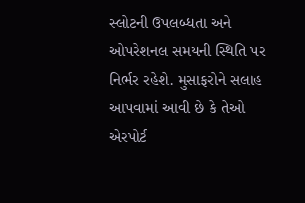સ્લોટની ઉપલબ્ધતા અને ઓપરેશનલ સમયની સ્થિતિ પર નિર્ભર રહેશે. મુસાફરોને સલાહ આપવામાં આવી છે કે તેઓ એરપોર્ટ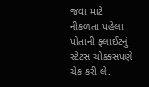જવા માટે નીકળતા પહેલા પોતાની ફ્લાઈટનું સ્ટેટસ ચોક્કસપણે ચેક કરી લે.